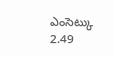ఎంసెట్కు 2.49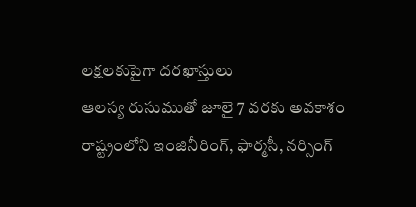లక్షలకుపైగా దరఖాస్తులు
ఆలస్య రుసుముతో జూలై 7 వరకు అవకాశం
రాష్ట్రంలోని ఇంజినీరింగ్, ఫార్మసీ, నర్సింగ్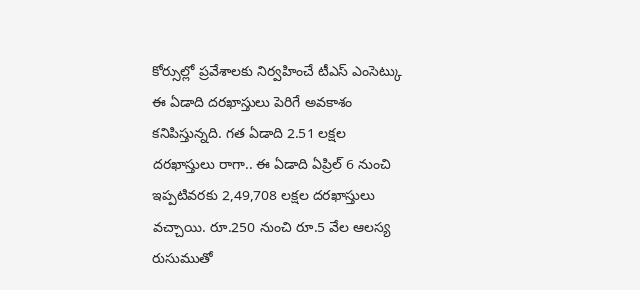కోర్సుల్లో ప్రవేశాలకు నిర్వహించే టీఎస్ ఎంసెట్కు ఈ ఏడాది దరఖాస్తులు పెరిగే అవకాశం కనిపిస్తున్నది. గత ఏడాది 2.51 లక్షల దరఖాస్తులు రాగా.. ఈ ఏడాది ఏప్రిల్ 6 నుంచి ఇప్పటివరకు 2,49,708 లక్షల దరఖాస్తులు వచ్చాయి. రూ.250 నుంచి రూ.5 వేల ఆలస్య రుసుముతో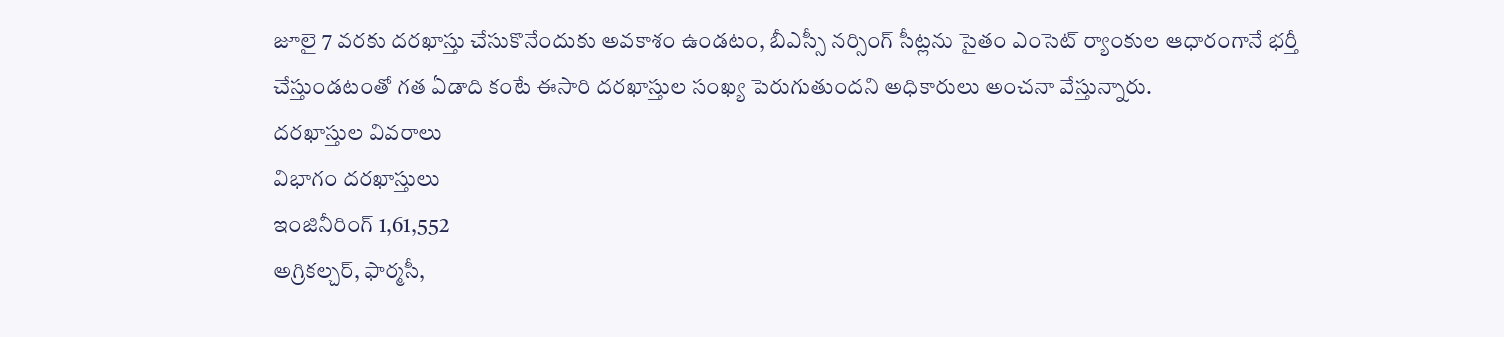జూలై 7 వరకు దరఖాస్తు చేసుకొనేందుకు అవకాశం ఉండటం, బీఎస్సీ నర్సింగ్ సీట్లను సైతం ఎంసెట్ ర్యాంకుల ఆధారంగానే భర్తీ చేస్తుండటంతో గత ఏడాది కంటే ఈసారి దరఖాస్తుల సంఖ్య పెరుగుతుందని అధికారులు అంచనా వేస్తున్నారు.
దరఖాస్తుల వివరాలు
విభాగం దరఖాస్తులు
ఇంజినీరింగ్ 1,61,552
అగ్రికల్చర్, ఫార్మసీ,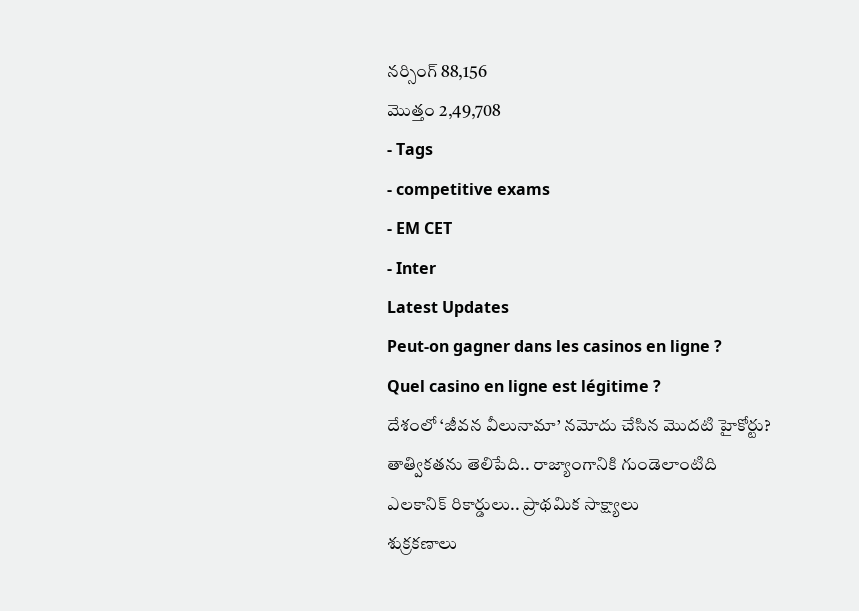నర్సింగ్ 88,156
మొత్తం 2,49,708
- Tags
- competitive exams
- EM CET
- Inter
Latest Updates
Peut-on gagner dans les casinos en ligne ?
Quel casino en ligne est légitime ?
దేశంలో ‘జీవన వీలునామా’ నమోదు చేసిన మొదటి హైకోర్టు?
తాత్వికతను తెలిపేది.. రాజ్యాంగానికి గుండెలాంటిది
ఎలకానిక్ రికార్డులు.. ప్రాథమిక సాక్ష్యాలు
శుక్రకణాలు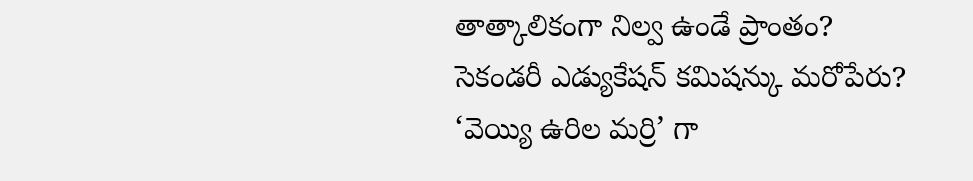తాత్కాలికంగా నిల్వ ఉండే ప్రాంతం?
సెకండరీ ఎడ్యుకేషన్ కమిషన్కు మరోపేరు?
‘వెయ్యి ఉరిల మర్రి’ గా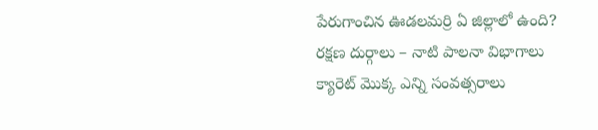పేరుగాంచిన ఊడలమర్రి ఏ జిల్లాలో ఉంది?
రక్షణ దుర్గాలు – నాటి పాలనా విభాగాలు
క్యారెట్ మొక్క ఎన్ని సంవత్సరాలు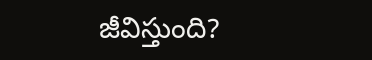జీవిస్తుంది?